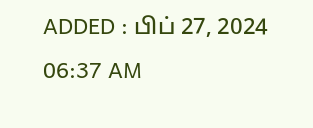ADDED : பிப் 27, 2024 06:37 AM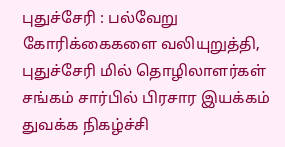புதுச்சேரி : பல்வேறு கோரிக்கைகளை வலியுறுத்தி, புதுச்சேரி மில் தொழிலாளர்கள் சங்கம் சார்பில் பிரசார இயக்கம் துவக்க நிகழ்ச்சி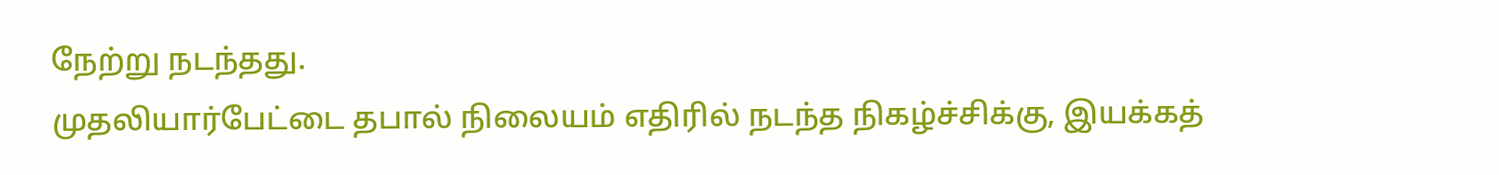நேற்று நடந்தது.
முதலியார்பேட்டை தபால் நிலையம் எதிரில் நடந்த நிகழ்ச்சிக்கு, இயக்கத்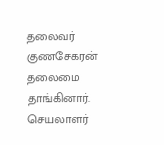தலைவர் குணசேகரன் தலைமை தாங்கினார். செயலாளர்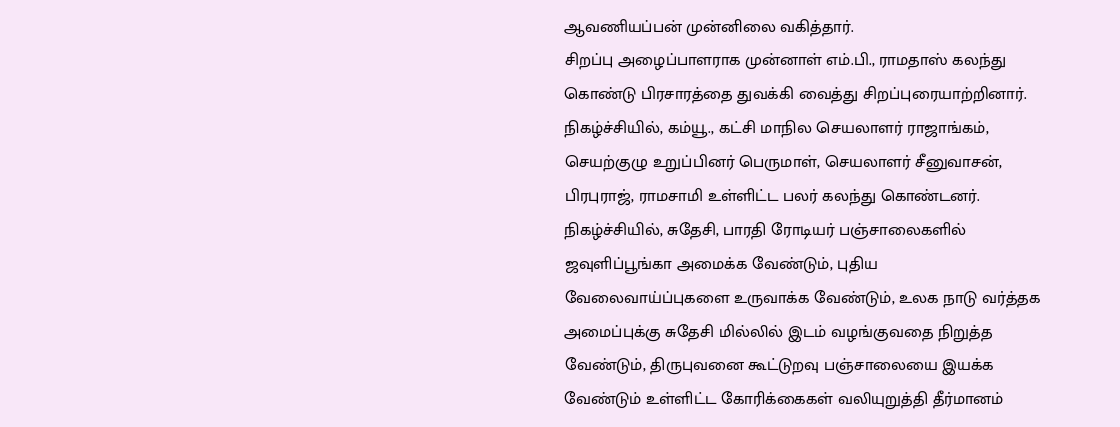ஆவணியப்பன் முன்னிலை வகித்தார்.
சிறப்பு அழைப்பாளராக முன்னாள் எம்.பி., ராமதாஸ் கலந்து கொண்டு பிரசாரத்தை துவக்கி வைத்து சிறப்புரையாற்றினார்.
நிகழ்ச்சியில், கம்யூ., கட்சி மாநில செயலாளர் ராஜாங்கம், செயற்குழு உறுப்பினர் பெருமாள், செயலாளர் சீனுவாசன், பிரபுராஜ், ராமசாமி உள்ளிட்ட பலர் கலந்து கொண்டனர்.
நிகழ்ச்சியில், சுதேசி, பாரதி ரோடியர் பஞ்சாலைகளில் ஜவுளிப்பூங்கா அமைக்க வேண்டும், புதிய வேலைவாய்ப்புகளை உருவாக்க வேண்டும், உலக நாடு வர்த்தக அமைப்புக்கு சுதேசி மில்லில் இடம் வழங்குவதை நிறுத்த வேண்டும், திருபுவனை கூட்டுறவு பஞ்சாலையை இயக்க வேண்டும் உள்ளிட்ட கோரிக்கைகள் வலியுறுத்தி தீர்மானம்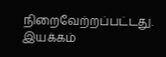நிறைவேற்றப்பட்டது.
இயக்கம்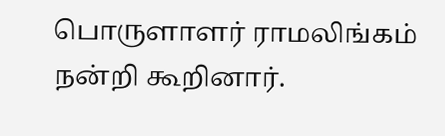பொருளாளர் ராமலிங்கம் நன்றி கூறினார்.